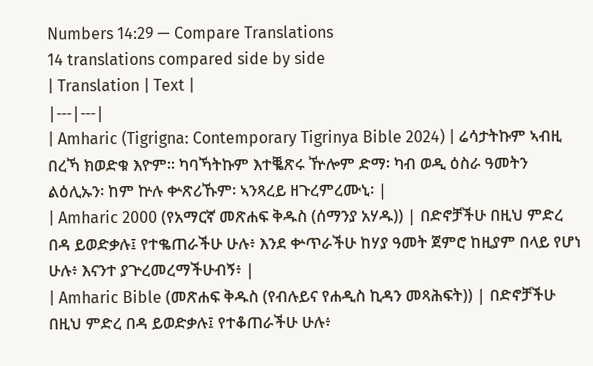Numbers 14:29 — Compare Translations
14 translations compared side by side
| Translation | Text |
|---|---|
| Amharic (Tigrigna: Contemporary Tigrinya Bible 2024) | ሬሳታትኩም ኣብዚ በረኻ ክወድቁ እዮም። ካባኻትኩም እተቘጽሩ ዅሎም ድማ፡ ካብ ወዲ ዕስራ ዓመትን ልዕሊኡን፡ ከም ኵሉ ቍጽሪኹም፡ ኣንጻረይ ዘጉረምረሙኒ፡ |
| Amharic 2000 (የአማርኛ መጽሐፍ ቅዱስ (ሰማንያ አሃዱ)) | በድኖቻችሁ በዚህ ምድረ በዳ ይወድቃሉ፤ የተቈጠራችሁ ሁሉ፥ እንደ ቍጥራችሁ ከሃያ ዓመት ጀምሮ ከዚያም በላይ የሆነ ሁሉ፥ እናንተ ያጕረመረማችሁብኝ፥ |
| Amharic Bible (መጽሐፍ ቅዱስ (የብሉይና የሐዲስ ኪዳን መጻሕፍት)) | በድኖቻችሁ በዚህ ምድረ በዳ ይወድቃሉ፤ የተቆጠራችሁ ሁሉ፥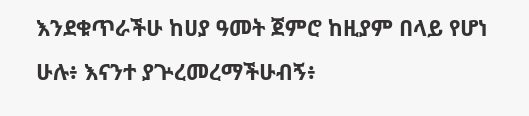እንደቁጥራችሁ ከሀያ ዓመት ጀምሮ ከዚያም በላይ የሆነ ሁሉ፥ እናንተ ያጕረመረማችሁብኝ፥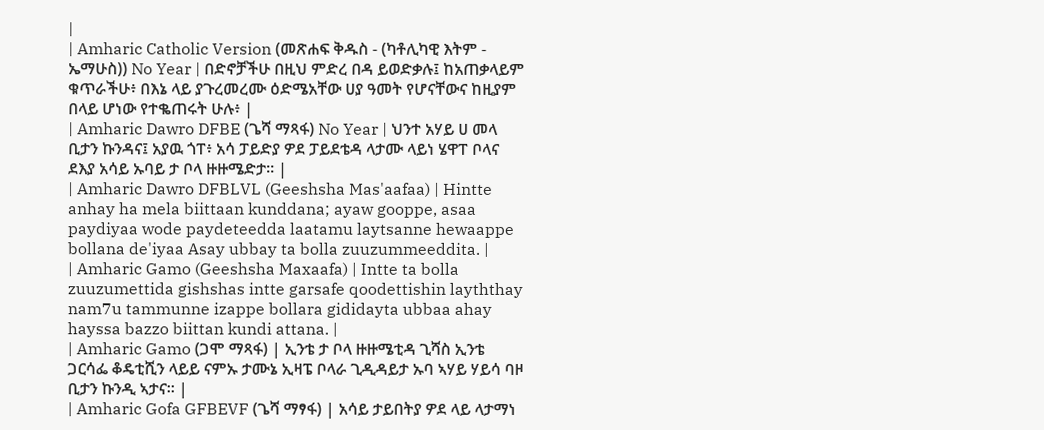|
| Amharic Catholic Version (መጽሐፍ ቅዱስ - (ካቶሊካዊ እትም - ኤማሁስ)) No Year | በድኖቻችሁ በዚህ ምድረ በዳ ይወድቃሉ፤ ከአጠቃላይም ቁጥራችሁ፥ በእኔ ላይ ያጉረመረሙ ዕድሜአቸው ሀያ ዓመት የሆናቸውና ከዚያም በላይ ሆነው የተቈጠሩት ሁሉ፥ |
| Amharic Dawro DFBE (ጌሻ ማጻፋ) No Year | ህንተ አሃይ ሀ መላ ቢታን ኩንዳና፤ አያዉ ጎፐ፥ አሳ ፓይድያ ዎደ ፓይደቴዳ ላታሙ ላይነ ሄዋፐ ቦላና ደእያ አሳይ ኡባይ ታ ቦላ ዙዙሜድታ። |
| Amharic Dawro DFBLVL (Geeshsha Mas'aafaa) | Hintte anhay ha mela biittaan kunddana; ayaw gooppe, asaa paydiyaa wode paydeteedda laatamu laytsanne hewaappe bollana de'iyaa Asay ubbay ta bolla zuuzummeeddita. |
| Amharic Gamo (Geeshsha Maxaafa) | Intte ta bolla zuuzumettida gishshas intte garsafe qoodettishin layththay nam7u tammunne izappe bollara gididayta ubbaa ahay hayssa bazzo biittan kundi attana. |
| Amharic Gamo (ጋሞ ማጻፋ) | ኢንቴ ታ ቦላ ዙዙሜቲዳ ጊሻስ ኢንቴ ጋርሳፌ ቆዴቲሺን ላይይ ናምኡ ታሙኔ ኢዛፔ ቦላራ ጊዲዳይታ ኡባ ኣሃይ ሃይሳ ባዞ ቢታን ኩንዲ ኣታና። |
| Amharic Gofa GFBEVF (ጌሻ ማፃፋ) | አሳይ ታይበትያ ዎደ ላይ ላታማነ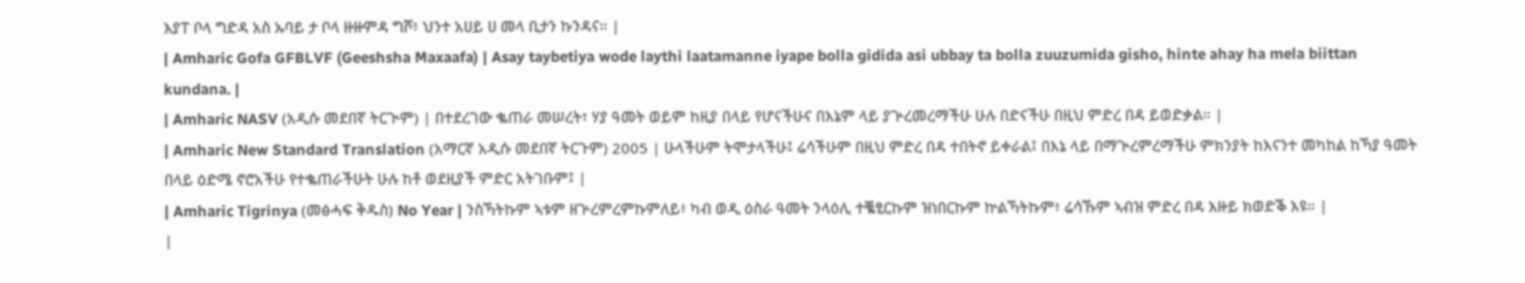እያፐ ቦላ ግድዳ አስ ኡባይ ታ ቦላ ዙዙምዳ ግሾ፥ ህንተ አሀይ ሀ መላ ቢታን ኩንዳና። |
| Amharic Gofa GFBLVF (Geeshsha Maxaafa) | Asay taybetiya wode laythi laatamanne iyape bolla gidida asi ubbay ta bolla zuuzumida gisho, hinte ahay ha mela biittan kundana. |
| Amharic NASV (አዲሱ መደበኛ ትርጒም) | በተደረገው ቈጠራ መሠረት፣ ሃያ ዓመት ወይም ከዚያ በላይ የሆናችሁና በእኔም ላይ ያጕረመረማችሁ ሁሉ በድናችሁ በዚህ ምድረ በዳ ይወድቃል። |
| Amharic New Standard Translation (አማርኛ አዲሱ መደበኛ ትርጉም) 2005 | ሁላችሁም ትሞታላችሁ፤ ሬሳችሁም በዚህ ምድረ በዳ ተበትኖ ይቀራል፤ በእኔ ላይ በማጒረምረማችሁ ምክንያት ከእናንተ መካከል ከኻያ ዓመት በላይ ዕድሜ ኖሮአችሁ የተቈጠራችሁት ሁሉ ከቶ ወደዚያች ምድር አትገቡም፤ |
| Amharic Tigrinya (መፅሓፍ ቅዱስ) No Year | ንስኻትኩም ኣቱም ዘጕረምረምኩምለይ፥ ካብ ወዲ ዕስራ ዓመት ንላዕሊ ተቘፂርኩም ዝነበርኩም ኵልኻትኩም፥ ሬሳኹም ኣብዝ ምድረ በዳ እዙይ ክወድቕ እዩ። |
|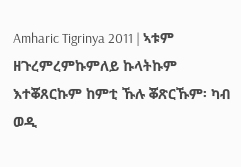Amharic Tigrinya 2011 | ኣቱም ዘጉረምረምኩምለይ ኩላትኩም እተቖጸርኩም ከምቲ ኹሉ ቖጽርኹም፡ ካብ ወዲ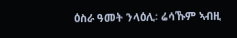ዕስራ ዓመት ንላዕሊ፡ ሬሳኹም ኣብዚ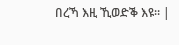በረኻ እዚ ኺወድቕ እዩ። |